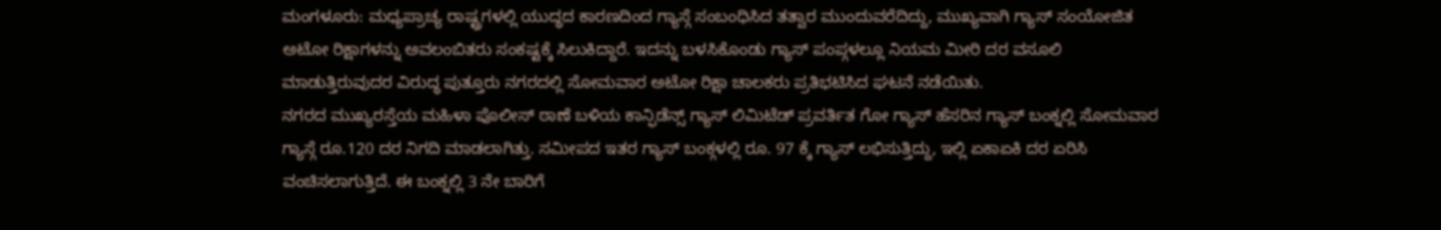ಮಂಗಳೂರು: ಮಧ್ಯಪ್ರಾಚ್ಯ ರಾಷ್ಟ್ರಗಳಲ್ಲಿ ಯುದ್ಧದ ಕಾರಣದಿಂದ ಗ್ಯಾಸ್ಗೆ ಸಂಬಂಧಿಸಿದ ತತ್ವಾರ ಮುಂದುವರೆದಿದ್ದು, ಮುಖ್ಯವಾಗಿ ಗ್ಯಾಸ್ ಸಂಯೋಜಿತ ಅಟೋ ರಿಕ್ಷಾಗಳನ್ನು ಅವಲಂಬಿತರು ಸಂಕಷ್ಟಕ್ಕೆ ಸಿಲುಕಿದ್ದಾರೆ. ಇದನ್ನು ಬಳಸಿಕೊಂಡು ಗ್ಯಾಸ್ ಪಂಪ್ಗಳಲ್ಲೂ ನಿಯಮ ಮೀರಿ ದರ ವಸೂಲಿ ಮಾಡುತ್ತಿರುವುದರ ವಿರುದ್ಧ ಪುತ್ತೂರು ನಗರದಲ್ಲಿ ಸೋಮವಾರ ಅಟೋ ರಿಕ್ಷಾ ಚಾಲಕರು ಪ್ರತಿಭಟಿಸಿದ ಘಟನೆ ನಡೆಯಿತು.
ನಗರದ ಮುಖ್ಯರಸ್ತೆಯ ಮಹಿಳಾ ಪೊಲೀಸ್ ಠಾಣೆ ಬಳಿಯ ಕಾನ್ಫಿಡೆನ್ಸ್ ಗ್ಯಾಸ್ ಲಿಮಿಟೆಡ್ ಪ್ರವರ್ತಿತ ಗೋ ಗ್ಯಾಸ್ ಹೆಸರಿನ ಗ್ಯಾಸ್ ಬಂಕ್ನಲ್ಲಿ ಸೋಮವಾರ ಗ್ಯಾಸ್ಗೆ ರೂ.120 ದರ ನಿಗದಿ ಮಾಡಲಾಗಿತ್ತು. ಸಮೀಪದ ಇತರ ಗ್ಯಾಸ್ ಬಂಕ್ಗಳಲ್ಲಿ ರೂ. 97 ಕ್ಕೆ ಗ್ಯಾಸ್ ಲಭಿಸುತ್ತಿದ್ದು, ಇಲ್ಲಿ ಏಕಾಏಕಿ ದರ ಏರಿಸಿ ವಂಚಿಸಲಾಗುತ್ತಿದೆ. ಈ ಬಂಕ್ನಲ್ಲಿ 3 ನೇ ಬಾರಿಗೆ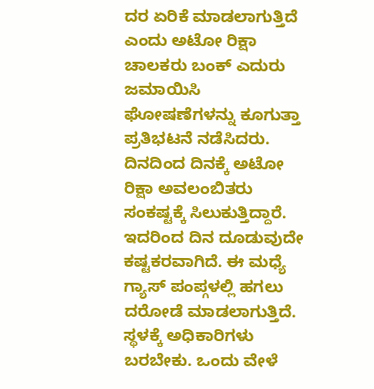ದರ ಏರಿಕೆ ಮಾಡಲಾಗುತ್ತಿದೆ ಎಂದು ಅಟೋ ರಿಕ್ಷಾ ಚಾಲಕರು ಬಂಕ್ ಎದುರು ಜಮಾಯಿಸಿ ಘೋಷಣೆಗಳನ್ನು ಕೂಗುತ್ತಾ ಪ್ರತಿಭಟನೆ ನಡೆಸಿದರು.
ದಿನದಿಂದ ದಿನಕ್ಕೆ ಅಟೋ ರಿಕ್ಷಾ ಅವಲಂಬಿತರು ಸಂಕಷ್ಟಕ್ಕೆ ಸಿಲುಕುತ್ತಿದ್ದಾರೆ.
ಇದರಿಂದ ದಿನ ದೂಡುವುದೇ ಕಷ್ಟಕರವಾಗಿದೆ. ಈ ಮಧ್ಯೆ ಗ್ಯಾಸ್ ಪಂಪ್ಗಳಲ್ಲಿ ಹಗಲು ದರೋಡೆ ಮಾಡಲಾಗುತ್ತಿದೆ. ಸ್ಥಳಕ್ಕೆ ಅಧಿಕಾರಿಗಳು ಬರಬೇಕು. ಒಂದು ವೇಳೆ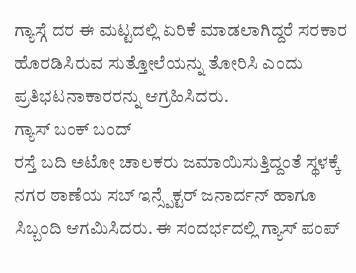ಗ್ಯಾಸ್ಗೆ ದರ ಈ ಮಟ್ಟದಲ್ಲಿ ಏರಿಕೆ ಮಾಡಲಾಗಿದ್ದರೆ ಸರಕಾರ ಹೊರಡಿಸಿರುವ ಸುತ್ತೋಲೆಯನ್ನು ತೋರಿಸಿ ಎಂದು ಪ್ರತಿಭಟನಾಕಾರರನ್ನು ಆಗ್ರಹಿಸಿದರು.
ಗ್ಯಾಸ್ ಬಂಕ್ ಬಂದ್
ರಸ್ತೆ ಬದಿ ಅಟೋ ಚಾಲಕರು ಜಮಾಯಿಸುತ್ತಿದ್ದಂತೆ ಸ್ಥಳಕ್ಕೆ ನಗರ ಠಾಣೆಯ ಸಬ್ ಇನ್ಸ್ಪೆಕ್ಟರ್ ಜನಾರ್ದನ್ ಹಾಗೂ ಸಿಬ್ಬಂದಿ ಆಗಮಿಸಿದರು. ಈ ಸಂದರ್ಭದಲ್ಲಿ ಗ್ಯಾಸ್ ಪಂಪ್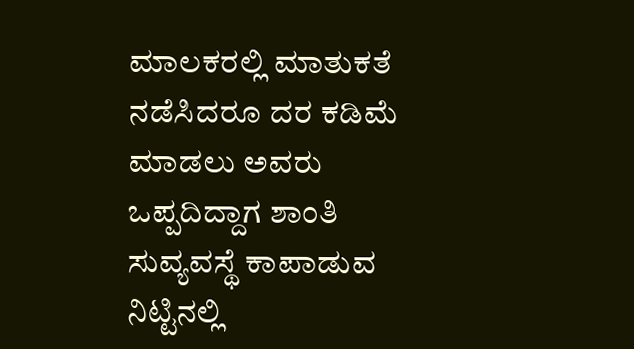ಮಾಲಕರಲ್ಲಿ ಮಾತುಕತೆ ನಡೆಸಿದರೂ ದರ ಕಡಿಮೆ ಮಾಡಲು ಅವರು ಒಪ್ಪದಿದ್ದಾಗ ಶಾಂತಿ ಸುವ್ಯವಸ್ಥೆ ಕಾಪಾಡುವ ನಿಟ್ಟಿನಲ್ಲಿ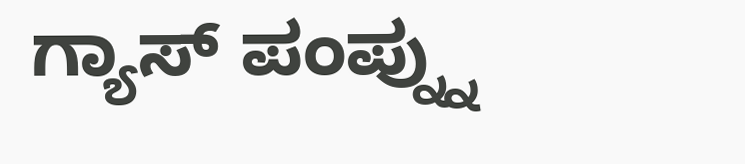ಗ್ಯಾಸ್ ಪಂಪ್ನ್ನು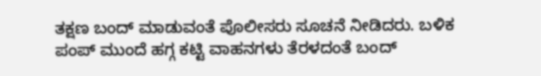ತಕ್ಷಣ ಬಂದ್ ಮಾಡುವಂತೆ ಪೊಲೀಸರು ಸೂಚನೆ ನೀಡಿದರು. ಬಳಿಕ ಪಂಪ್ ಮುಂದೆ ಹಗ್ಗ ಕಟ್ಟಿ ವಾಹನಗಳು ತೆರಳದಂತೆ ಬಂದ್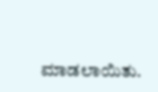ಮಾಡಲಾಯಿತು.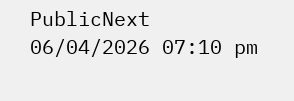PublicNext
06/04/2026 07:10 pm